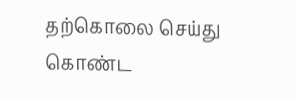தற்கொலை செய்து கொண்ட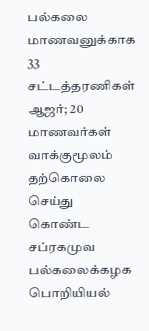பல்கலை மாணவனுக்காக 33 சட்டத்தரணிகள் ஆஜர்; 20 மாணவர்கள் வாக்குமூலம்
தற்கொலை செய்து கொண்ட சப்ரகமுவ பல்கலைக்கழக பொறியியல்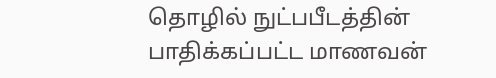தொழில் நுட்பபீடத்தின் பாதிக்கப்பட்ட மாணவன்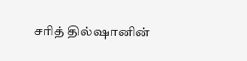சரித் தில்ஷானின்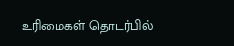உரிமைகள் தொடர்பில்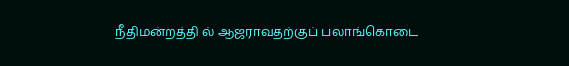நீதிமன்றத்தி ல் ஆஜராவதற்குப் பலாங்கொடை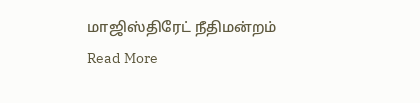மாஜிஸ்திரேட் நீதிமன்றம்
Read More